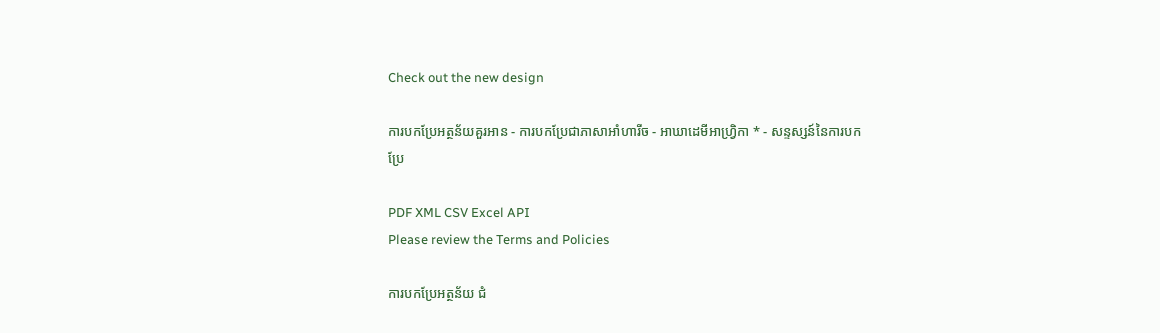Check out the new design

ការបកប្រែអត្ថន័យគួរអាន - ការបកប្រែជាភាសាអាំហារីច - អាឃាដេមីអាហ្វ្រិកា * - សន្ទស្សន៍នៃការបកប្រែ

PDF XML CSV Excel API
Please review the Terms and Policies

ការបកប្រែអត្ថន័យ ជំ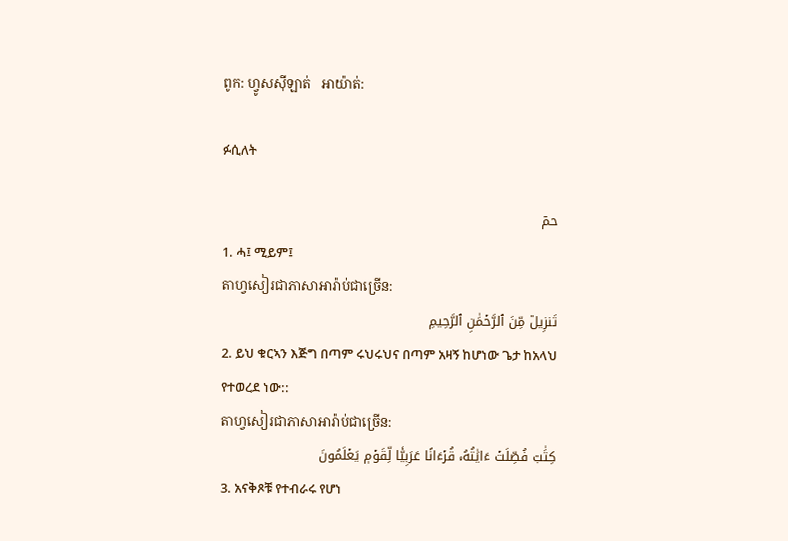ពូក: ហ្វូសស៊ីឡាត់   អាយ៉ាត់:

ፉሲለት

حمٓ
1. ሓ፤ ሚይም፤
តាហ្វសៀរជាភាសាអារ៉ាប់ជាច្រេីន:
تَنزِيلٞ مِّنَ ٱلرَّحۡمَٰنِ ٱلرَّحِيمِ
2. ይህ ቁርኣን እጅግ በጣም ሩህሩህና በጣም አዛኝ ከሆነው ጌታ ከአላህ የተወረደ ነው::
តាហ្វសៀរជាភាសាអារ៉ាប់ជាច្រេីន:
كِتَٰبٞ فُصِّلَتۡ ءَايَٰتُهُۥ قُرۡءَانًا عَرَبِيّٗا لِّقَوۡمٖ يَعۡلَمُونَ
3. አናቅጾቹ የተብራሩ የሆነ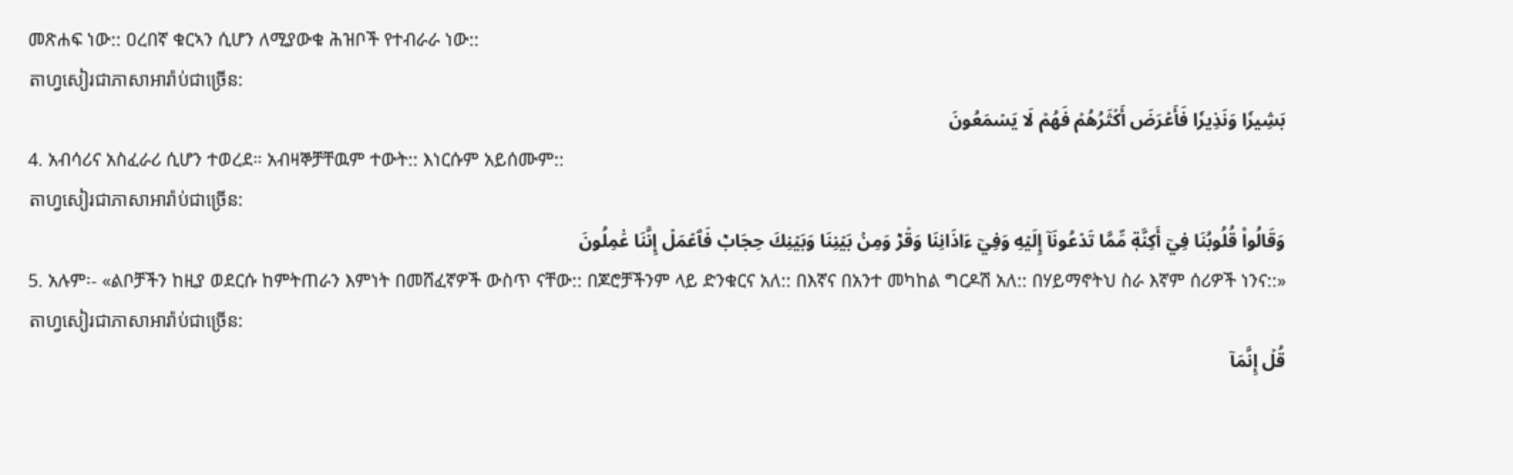መጽሐፍ ነው:: ዐረበኛ ቁርኣን ሲሆን ለሚያውቁ ሕዝቦች የተብራራ ነው::
តាហ្វសៀរជាភាសាអារ៉ាប់ជាច្រេីន:
بَشِيرٗا وَنَذِيرٗا فَأَعۡرَضَ أَكۡثَرُهُمۡ فَهُمۡ لَا يَسۡمَعُونَ
4. አብሳሪና አስፈራሪ ሲሆን ተወረደ። አብዛኞቻቸዉም ተውት:: እነርሱም አይሰሙም::
តាហ្វសៀរជាភាសាអារ៉ាប់ជាច្រេីន:
وَقَالُواْ قُلُوبُنَا فِيٓ أَكِنَّةٖ مِّمَّا تَدۡعُونَآ إِلَيۡهِ وَفِيٓ ءَاذَانِنَا وَقۡرٞ وَمِنۢ بَيۡنِنَا وَبَيۡنِكَ حِجَابٞ فَٱعۡمَلۡ إِنَّنَا عَٰمِلُونَ
5. አሉም፡- «ልቦቻችን ከዚያ ወደርሱ ከምትጠራን እምነት በመሸፈኛዎች ውስጥ ናቸው:: በጆሮቻችንም ላይ ድንቁርና አለ:: በእኛና በአንተ መካከል ግርዶሽ አለ:: በሃይማኖትህ ስራ እኛም ሰሪዎች ነንና::»
តាហ្វសៀរជាភាសាអារ៉ាប់ជាច្រេីន:
قُلۡ إِنَّمَآ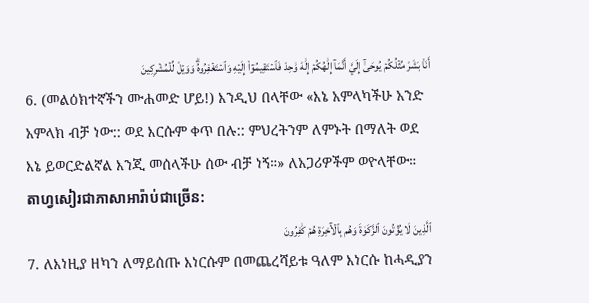أَنَا۠ بَشَرٞ مِّثۡلُكُمۡ يُوحَىٰٓ إِلَيَّ أَنَّمَآ إِلَٰهُكُمۡ إِلَٰهٞ وَٰحِدٞ فَٱسۡتَقِيمُوٓاْ إِلَيۡهِ وَٱسۡتَغۡفِرُوهُۗ وَوَيۡلٞ لِّلۡمُشۡرِكِينَ
6. (መልዕክተኛችን ሙሐመድ ሆይ!) እንዲህ በላቸው «እኔ አምላካችሁ አንድ አምላክ ብቻ ነው:: ወደ እርሱም ቀጥ በሉ:: ምህረትንም ለምኑት በማለት ወደ እኔ ይወርድልኛል እንጂ መሰላችሁ ሰው ብቻ ነኝ።» ለአጋሪዎችም ወዮላቸው።
តាហ្វសៀរជាភាសាអារ៉ាប់ជាច្រេីន:
ٱلَّذِينَ لَا يُؤۡتُونَ ٱلزَّكَوٰةَ وَهُم بِٱلۡأٓخِرَةِ هُمۡ كَٰفِرُونَ
7. ለእነዚያ ዘካን ለማይሰጡ እነርሱም በመጨረሻይቱ ዓለም እነርሱ ከሓዲያን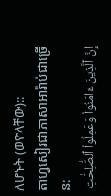ለሆኑት (ወዮላቸው)::
តាហ្វសៀរជាភាសាអារ៉ាប់ជាច្រេីន:
إِنَّ ٱلَّذِينَ ءَامَنُواْ وَعَمِلُواْ ٱلصَّٰلِحَٰتِ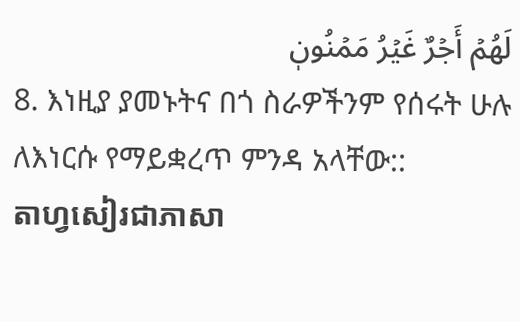لَهُمۡ أَجۡرٌ غَيۡرُ مَمۡنُونٖ
8. እነዚያ ያመኑትና በጎ ስራዎችንም የሰሩት ሁሉ ለእነርሱ የማይቋረጥ ምንዳ አላቸው::
តាហ្វសៀរជាភាសា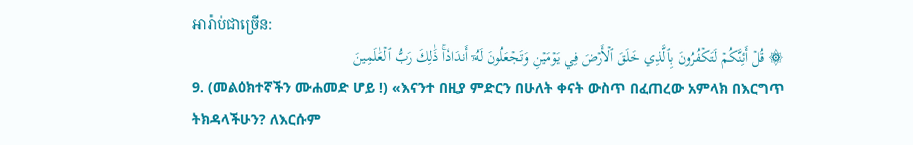អារ៉ាប់ជាច្រេីន:
۞ قُلۡ أَئِنَّكُمۡ لَتَكۡفُرُونَ بِٱلَّذِي خَلَقَ ٱلۡأَرۡضَ فِي يَوۡمَيۡنِ وَتَجۡعَلُونَ لَهُۥٓ أَندَادٗاۚ ذَٰلِكَ رَبُّ ٱلۡعَٰلَمِينَ
9. (መልዕክተኛችን ሙሐመድ ሆይ !) «እናንተ በዚያ ምድርን በሁለት ቀናት ውስጥ በፈጠረው አምላክ በእርግጥ ትክዳላችሁን? ለእርሱም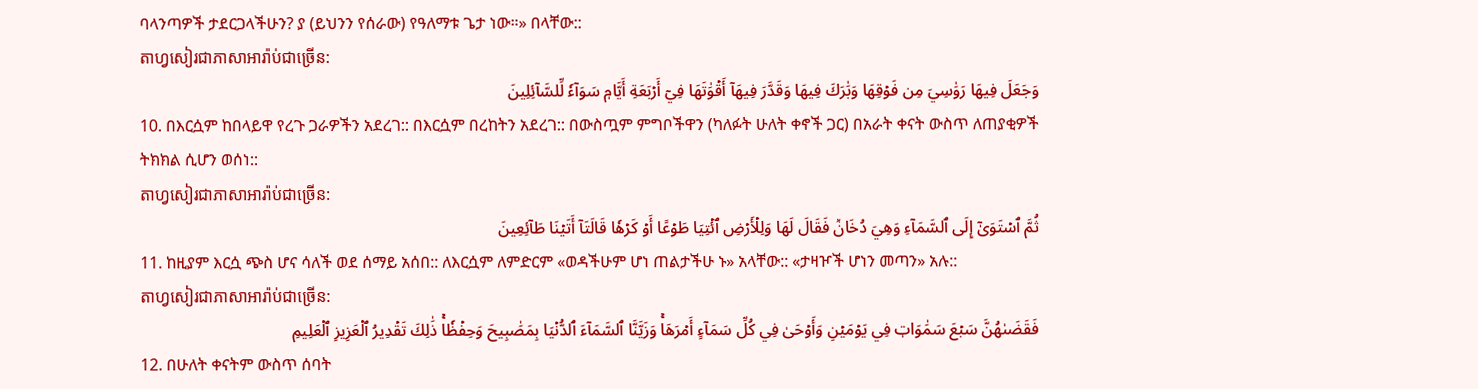ባላንጣዎች ታደርጋላችሁን? ያ (ይህንን የሰራው) የዓለማቱ ጌታ ነው።» በላቸው::
តាហ្វសៀរជាភាសាអារ៉ាប់ជាច្រេីន:
وَجَعَلَ فِيهَا رَوَٰسِيَ مِن فَوۡقِهَا وَبَٰرَكَ فِيهَا وَقَدَّرَ فِيهَآ أَقۡوَٰتَهَا فِيٓ أَرۡبَعَةِ أَيَّامٖ سَوَآءٗ لِّلسَّآئِلِينَ
10. በእርሷም ከበላይዋ የረጉ ጋራዎችን አደረገ:: በእርሷም በረከትን አደረገ:: በውስጧም ምግቦችዋን (ካለፉት ሁለት ቀኖች ጋር) በአራት ቀናት ውስጥ ለጠያቂዎች ትክክል ሲሆን ወሰነ::
តាហ្វសៀរជាភាសាអារ៉ាប់ជាច្រេីន:
ثُمَّ ٱسۡتَوَىٰٓ إِلَى ٱلسَّمَآءِ وَهِيَ دُخَانٞ فَقَالَ لَهَا وَلِلۡأَرۡضِ ٱئۡتِيَا طَوۡعًا أَوۡ كَرۡهٗا قَالَتَآ أَتَيۡنَا طَآئِعِينَ
11. ከዚያም እርሷ ጭስ ሆና ሳለች ወደ ሰማይ አሰበ:: ለእርሷም ለምድርም «ወዳችሁም ሆነ ጠልታችሁ ኑ» አላቸው:: «ታዛዦች ሆነን መጣን» አሉ::
តាហ្វសៀរជាភាសាអារ៉ាប់ជាច្រេីន:
فَقَضَىٰهُنَّ سَبۡعَ سَمَٰوَاتٖ فِي يَوۡمَيۡنِ وَأَوۡحَىٰ فِي كُلِّ سَمَآءٍ أَمۡرَهَاۚ وَزَيَّنَّا ٱلسَّمَآءَ ٱلدُّنۡيَا بِمَصَٰبِيحَ وَحِفۡظٗاۚ ذَٰلِكَ تَقۡدِيرُ ٱلۡعَزِيزِ ٱلۡعَلِيمِ
12. በሁለት ቀናትም ውስጥ ሰባት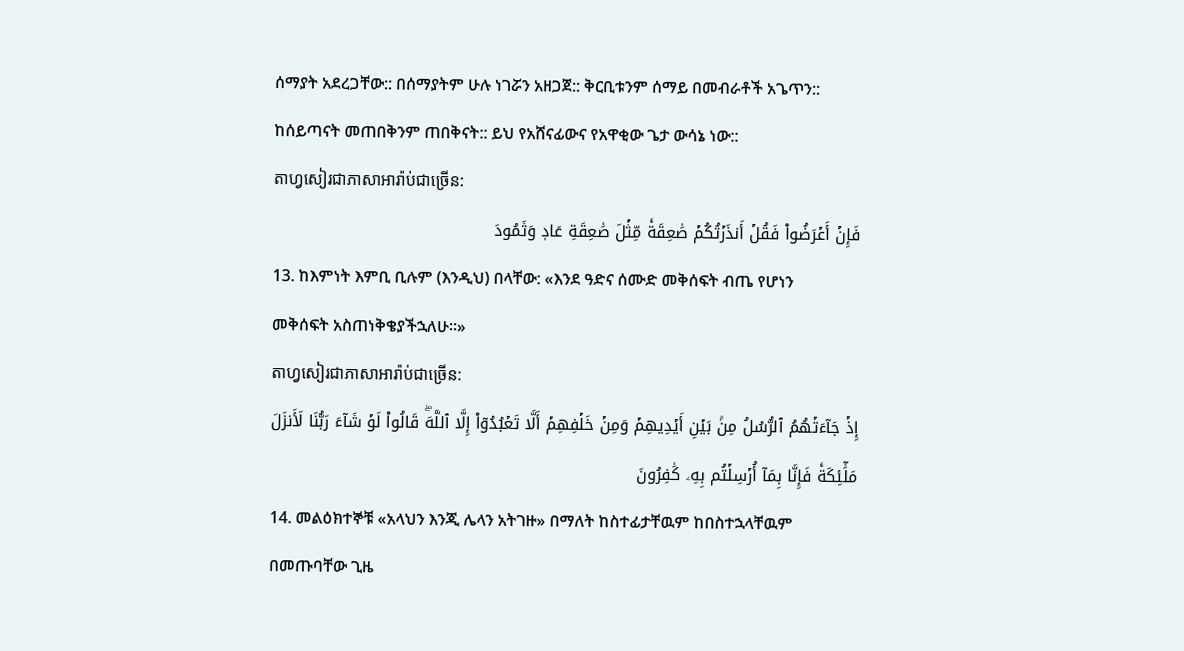ሰማያት አደረጋቸው:: በሰማያትም ሁሉ ነገሯን አዘጋጀ:: ቅርቢቱንም ሰማይ በመብራቶች አጌጥን:: ከሰይጣናት መጠበቅንም ጠበቅናት:: ይህ የአሸናፊውና የአዋቂው ጌታ ውሳኔ ነው::
តាហ្វសៀរជាភាសាអារ៉ាប់ជាច្រេីន:
فَإِنۡ أَعۡرَضُواْ فَقُلۡ أَنذَرۡتُكُمۡ صَٰعِقَةٗ مِّثۡلَ صَٰعِقَةِ عَادٖ وَثَمُودَ
13. ከእምነት እምቢ ቢሉም (እንዲህ) በላቸው: «እንደ ዓድና ሰሙድ መቅሰፍት ብጤ የሆነን መቅሰፍት አስጠነቅቄያችኋለሁ።»
តាហ្វសៀរជាភាសាអារ៉ាប់ជាច្រេីន:
إِذۡ جَآءَتۡهُمُ ٱلرُّسُلُ مِنۢ بَيۡنِ أَيۡدِيهِمۡ وَمِنۡ خَلۡفِهِمۡ أَلَّا تَعۡبُدُوٓاْ إِلَّا ٱللَّهَۖ قَالُواْ لَوۡ شَآءَ رَبُّنَا لَأَنزَلَ مَلَٰٓئِكَةٗ فَإِنَّا بِمَآ أُرۡسِلۡتُم بِهِۦ كَٰفِرُونَ
14. መልዕክተኞቹ «አላህን እንጂ ሌላን አትገዙ» በማለት ከስተፊታቸዉም ከበስተኋላቸዉም በመጡባቸው ጊዜ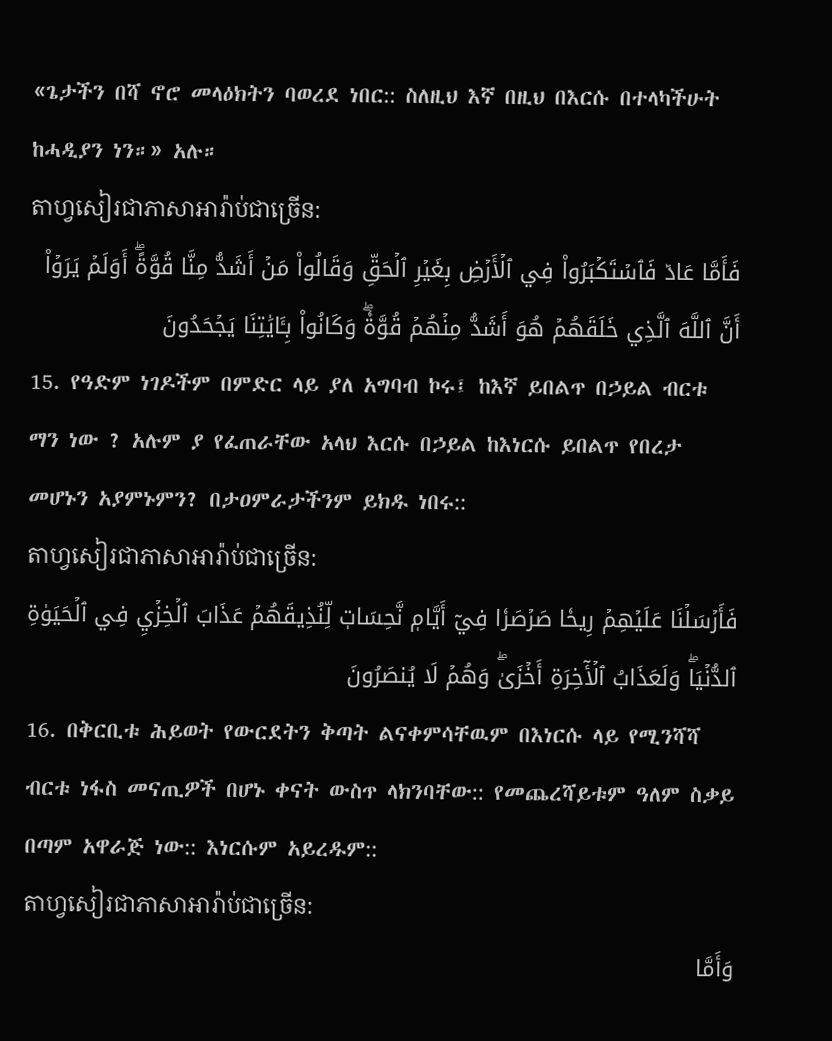«ጌታችን በሻ ኖሮ መላዕክትን ባወረደ ነበር:: ስለዚህ እኛ በዚህ በእርሱ በተላካችሁት ከሓዲያን ነን።» አሉ።
តាហ្វសៀរជាភាសាអារ៉ាប់ជាច្រេីន:
فَأَمَّا عَادٞ فَٱسۡتَكۡبَرُواْ فِي ٱلۡأَرۡضِ بِغَيۡرِ ٱلۡحَقِّ وَقَالُواْ مَنۡ أَشَدُّ مِنَّا قُوَّةًۖ أَوَلَمۡ يَرَوۡاْ أَنَّ ٱللَّهَ ٱلَّذِي خَلَقَهُمۡ هُوَ أَشَدُّ مِنۡهُمۡ قُوَّةٗۖ وَكَانُواْ بِـَٔايَٰتِنَا يَجۡحَدُونَ
15. የዓድም ነገዶችም በምድር ላይ ያለ አግባብ ኮሩ፤ ከእኛ ይበልጥ በኃይል ብርቱ ማን ነው ? አሉም ያ የፈጠራቸው አላህ እርሱ በኃይል ከእነርሱ ይበልጥ የበረታ መሆኑን አያምኑምን? በታዐምራታችንም ይክዱ ነበሩ::
តាហ្វសៀរជាភាសាអារ៉ាប់ជាច្រេីន:
فَأَرۡسَلۡنَا عَلَيۡهِمۡ رِيحٗا صَرۡصَرٗا فِيٓ أَيَّامٖ نَّحِسَاتٖ لِّنُذِيقَهُمۡ عَذَابَ ٱلۡخِزۡيِ فِي ٱلۡحَيَوٰةِ ٱلدُّنۡيَاۖ وَلَعَذَابُ ٱلۡأٓخِرَةِ أَخۡزَىٰۖ وَهُمۡ لَا يُنصَرُونَ
16. በቅርቢቱ ሕይወት የውርደትን ቅጣት ልናቀምሳቸዉም በእነርሱ ላይ የሚንሻሻ ብርቱ ነፋስ መናጢዎች በሆኑ ቀናት ውስጥ ላክንባቸው:: የመጨረሻይቱም ዓለም ስቃይ በጣም አዋራጅ ነው:: እነርሱም አይረዱም::
តាហ្វសៀរជាភាសាអារ៉ាប់ជាច្រេីន:
وَأَمَّا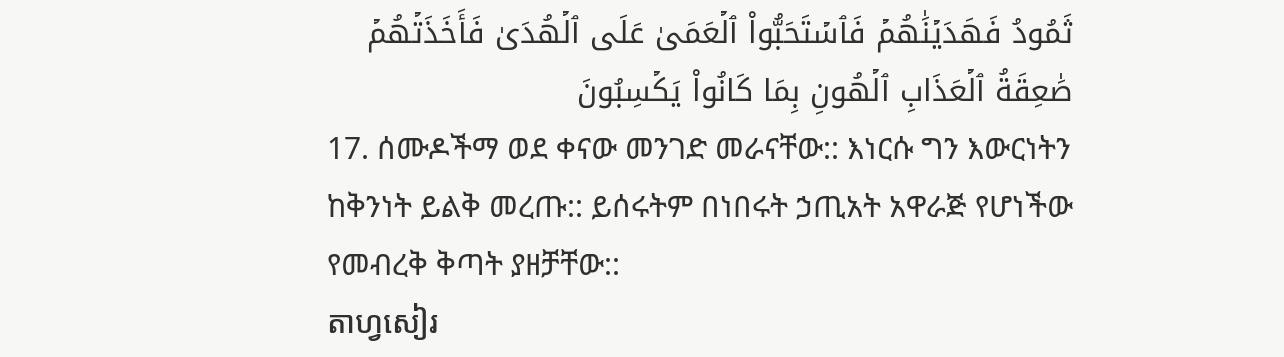ثَمُودُ فَهَدَيۡنَٰهُمۡ فَٱسۡتَحَبُّواْ ٱلۡعَمَىٰ عَلَى ٱلۡهُدَىٰ فَأَخَذَتۡهُمۡ صَٰعِقَةُ ٱلۡعَذَابِ ٱلۡهُونِ بِمَا كَانُواْ يَكۡسِبُونَ
17. ሰሙዶችማ ወደ ቀናው መንገድ መራናቸው:: እነርሱ ግን እውርነትን ከቅንነት ይልቅ መረጡ:: ይሰሩትም በነበሩት ኃጢአት አዋራጅ የሆነችው የመብረቅ ቅጣት ያዘቻቸው::
តាហ្វសៀរ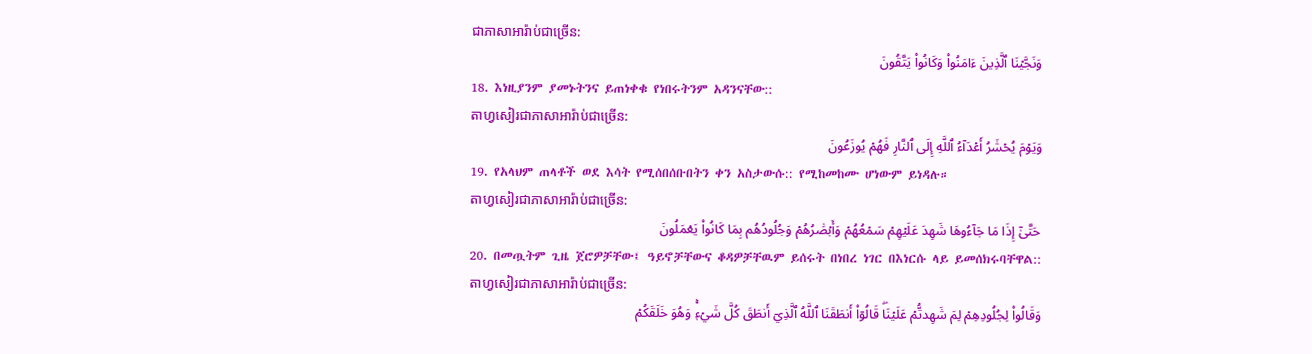ជាភាសាអារ៉ាប់ជាច្រេីន:
وَنَجَّيۡنَا ٱلَّذِينَ ءَامَنُواْ وَكَانُواْ يَتَّقُونَ
18. እነዚያንም ያመኑትንና ይጠነቀቁ የነበሩትንም አዳንናቸው::
តាហ្វសៀរជាភាសាអារ៉ាប់ជាច្រេីន:
وَيَوۡمَ يُحۡشَرُ أَعۡدَآءُ ٱللَّهِ إِلَى ٱلنَّارِ فَهُمۡ يُوزَعُونَ
19. የአላህም ጠላቶች ወደ እሳት የሚሰበሰቡበትን ቀን አስታውሱ:: የሚከመከሙ ሆነውም ይነዳሉ።
តាហ្វសៀរជាភាសាអារ៉ាប់ជាច្រេីន:
حَتَّىٰٓ إِذَا مَا جَآءُوهَا شَهِدَ عَلَيۡهِمۡ سَمۡعُهُمۡ وَأَبۡصَٰرُهُمۡ وَجُلُودُهُم بِمَا كَانُواْ يَعۡمَلُونَ
20. በመጧትም ጊዜ ጀሮዎቻቸው፤ ዓይኖቻቸውና ቆዳዎቻቸዉም ይሰሩት በነበረ ነገር በእነርሱ ላይ ይመሰክሩባቸዋል::
តាហ្វសៀរជាភាសាអារ៉ាប់ជាច្រេីន:
وَقَالُواْ لِجُلُودِهِمۡ لِمَ شَهِدتُّمۡ عَلَيۡنَاۖ قَالُوٓاْ أَنطَقَنَا ٱللَّهُ ٱلَّذِيٓ أَنطَقَ كُلَّ شَيۡءٖۚ وَهُوَ خَلَقَكُمۡ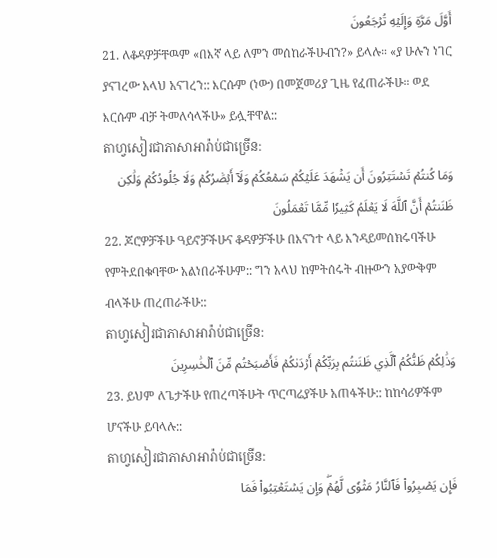أَوَّلَ مَرَّةٖ وَإِلَيۡهِ تُرۡجَعُونَ
21. ለቆዳዎቻቸዉም «በእኛ ላይ ለምን መሰከራችሁብን?» ይላሉ። «ያ ሁሉን ነገር ያናገረው አላህ አናገረን:: እርሱም (ነው) በመጀመሪያ ጊዜ የፈጠራችሁ። ወደ እርሱም ብቻ ትመለሳላችሁ» ይሏቸዋል::
តាហ្វសៀរជាភាសាអារ៉ាប់ជាច្រេីន:
وَمَا كُنتُمۡ تَسۡتَتِرُونَ أَن يَشۡهَدَ عَلَيۡكُمۡ سَمۡعُكُمۡ وَلَآ أَبۡصَٰرُكُمۡ وَلَا جُلُودُكُمۡ وَلَٰكِن ظَنَنتُمۡ أَنَّ ٱللَّهَ لَا يَعۡلَمُ كَثِيرٗا مِّمَّا تَعۡمَلُونَ
22. ጆሮዎቻችሁ ዓይኖቻችሁና ቆዳዎቻችሁ በእናንተ ላይ እንዳይመሰክሩባችሁ የምትደበቁባቸው አልነበራችሁም:: ግን አላህ ከምትሰሩት ብዙውን አያውቅም ብላችሁ ጠረጠራችሁ::
តាហ្វសៀរជាភាសាអារ៉ាប់ជាច្រេីន:
وَذَٰلِكُمۡ ظَنُّكُمُ ٱلَّذِي ظَنَنتُم بِرَبِّكُمۡ أَرۡدَىٰكُمۡ فَأَصۡبَحۡتُم مِّنَ ٱلۡخَٰسِرِينَ
23. ይህም ለጌታችሁ የጠረጣችሁት ጥርጣሬያችሁ አጠፋችሁ:: ከከሳሪዎችም ሆናችሁ ይባላሉ::
តាហ្វសៀរជាភាសាអារ៉ាប់ជាច្រេីន:
فَإِن يَصۡبِرُواْ فَٱلنَّارُ مَثۡوٗى لَّهُمۡۖ وَإِن يَسۡتَعۡتِبُواْ فَمَا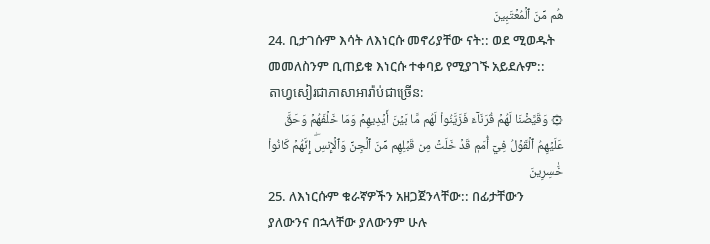هُم مِّنَ ٱلۡمُعۡتَبِينَ
24. ቢታገሱም እሳት ለእነርሱ መኖሪያቸው ናት:: ወደ ሚወዱት መመለስንም ቢጠይቁ እነርሱ ተቀባይ የሚያገኙ አይደሉም::
តាហ្វសៀរជាភាសាអារ៉ាប់ជាច្រេីន:
۞ وَقَيَّضۡنَا لَهُمۡ قُرَنَآءَ فَزَيَّنُواْ لَهُم مَّا بَيۡنَ أَيۡدِيهِمۡ وَمَا خَلۡفَهُمۡ وَحَقَّ عَلَيۡهِمُ ٱلۡقَوۡلُ فِيٓ أُمَمٖ قَدۡ خَلَتۡ مِن قَبۡلِهِم مِّنَ ٱلۡجِنِّ وَٱلۡإِنسِۖ إِنَّهُمۡ كَانُواْ خَٰسِرِينَ
25. ለእነርሱም ቁራኛዎችን አዘጋጀንላቸው:: በፊታቸውን ያለውንና በኋላቸው ያለውንም ሁሉ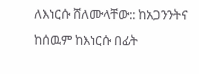ለእነርሱ ሸለሙላቸው:: ከአጋንንትና ከሰዉም ከእነርሱ በፊት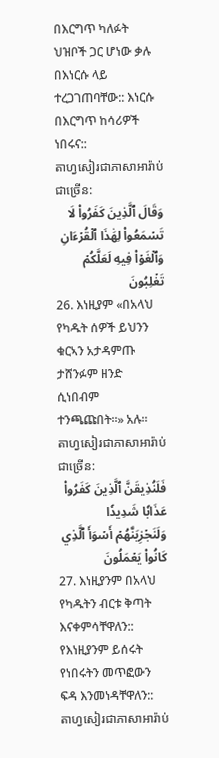በእርግጥ ካለፉት ህዝቦች ጋር ሆነው ቃሉ በእነርሱ ላይ ተረጋገጠባቸው:: እነርሱ በእርግጥ ከሳሪዎች ነበሩና::
តាហ្វសៀរជាភាសាអារ៉ាប់ជាច្រេីន:
وَقَالَ ٱلَّذِينَ كَفَرُواْ لَا تَسۡمَعُواْ لِهَٰذَا ٱلۡقُرۡءَانِ وَٱلۡغَوۡاْ فِيهِ لَعَلَّكُمۡ تَغۡلِبُونَ
26. እነዚያም «በአላህ የካዱት ሰዎች ይህንን ቁርኣን አታዳምጡ ታሸንፉም ዘንድ ሲነበብም ተንጫጩበት።» አሉ።
តាហ្វសៀរជាភាសាអារ៉ាប់ជាច្រេីន:
فَلَنُذِيقَنَّ ٱلَّذِينَ كَفَرُواْ عَذَابٗا شَدِيدٗا وَلَنَجۡزِيَنَّهُمۡ أَسۡوَأَ ٱلَّذِي كَانُواْ يَعۡمَلُونَ
27. እነዚያንም በአላህ የካዱትን ብርቱ ቅጣት እናቀምሳቸዋለን:: የእነዚያንም ይሰሩት የነበሩትን መጥፎውን ፍዳ እንመነዳቸዋለን::
តាហ្វសៀរជាភាសាអារ៉ាប់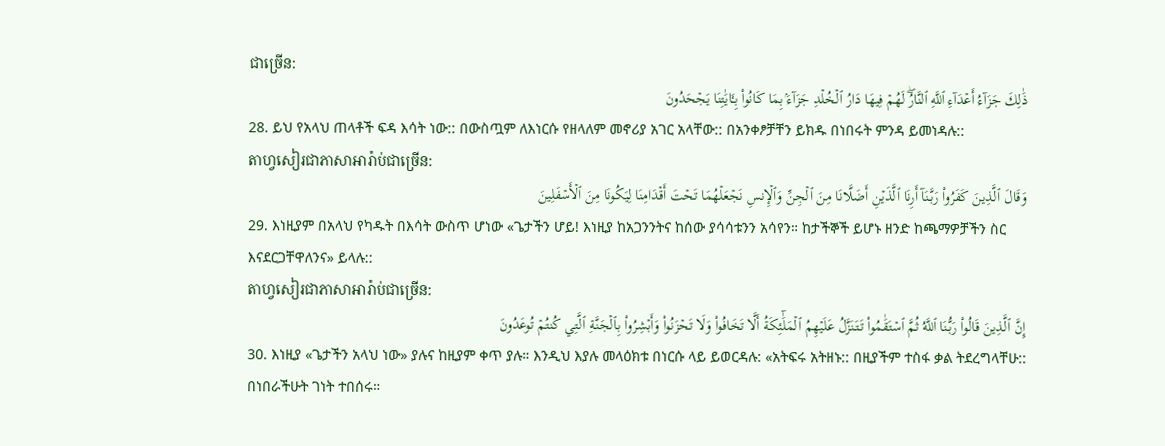ជាច្រេីន:
ذَٰلِكَ جَزَآءُ أَعۡدَآءِ ٱللَّهِ ٱلنَّارُۖ لَهُمۡ فِيهَا دَارُ ٱلۡخُلۡدِ جَزَآءَۢ بِمَا كَانُواْ بِـَٔايَٰتِنَا يَجۡحَدُونَ
28. ይህ የአላህ ጠላቶች ፍዳ እሳት ነው:: በውስጧም ለእነርሱ የዘላለም መኖሪያ አገር አላቸው:: በአንቀፆቻቸን ይክዱ በነበሩት ምንዳ ይመነዳሉ::
តាហ្វសៀរជាភាសាអារ៉ាប់ជាច្រេីន:
وَقَالَ ٱلَّذِينَ كَفَرُواْ رَبَّنَآ أَرِنَا ٱلَّذَيۡنِ أَضَلَّانَا مِنَ ٱلۡجِنِّ وَٱلۡإِنسِ نَجۡعَلۡهُمَا تَحۡتَ أَقۡدَامِنَا لِيَكُونَا مِنَ ٱلۡأَسۡفَلِينَ
29. እነዚያም በአላህ የካዱት በእሳት ውስጥ ሆነው «ጌታችን ሆይ! እነዚያ ከአጋንንትና ከሰው ያሳሳቱንን አሳየን። ከታችኞች ይሆኑ ዘንድ ከጫማዎቻችን ስር እናደርጋቸዋለንና» ይላሉ::
តាហ្វសៀរជាភាសាអារ៉ាប់ជាច្រេីន:
إِنَّ ٱلَّذِينَ قَالُواْ رَبُّنَا ٱللَّهُ ثُمَّ ٱسۡتَقَٰمُواْ تَتَنَزَّلُ عَلَيۡهِمُ ٱلۡمَلَٰٓئِكَةُ أَلَّا تَخَافُواْ وَلَا تَحۡزَنُواْ وَأَبۡشِرُواْ بِٱلۡجَنَّةِ ٱلَّتِي كُنتُمۡ تُوعَدُونَ
30. እነዚያ «ጌታችን አላህ ነው» ያሉና ከዚያም ቀጥ ያሉ። እንዲህ እያሉ መላዕክቱ በነርሱ ላይ ይወርዳሉ: «አትፍሩ አትዘኑ:: በዚያችም ተስፋ ቃል ትደረግላቸሁ:: በነበራችሁት ገነት ተበሰሩ።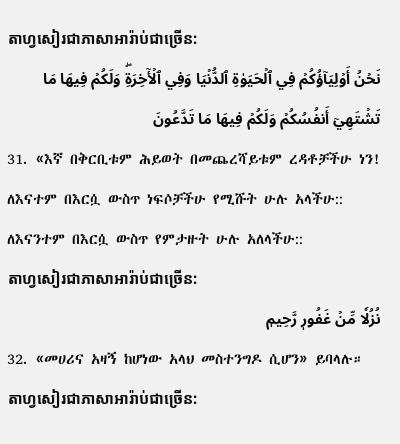តាហ្វសៀរជាភាសាអារ៉ាប់ជាច្រេីន:
نَحۡنُ أَوۡلِيَآؤُكُمۡ فِي ٱلۡحَيَوٰةِ ٱلدُّنۡيَا وَفِي ٱلۡأٓخِرَةِۖ وَلَكُمۡ فِيهَا مَا تَشۡتَهِيٓ أَنفُسُكُمۡ وَلَكُمۡ فِيهَا مَا تَدَّعُونَ
31. «እኛ በቅርቢቱም ሕይወት በመጨረሻይቱም ረዳቶቻችሁ ነን! ለእናተም በእርሷ ውስጥ ነፍሶቻችሁ የሚሹት ሁሉ አላችሁ:: ለእናንተም በእርሷ ውስጥ የምታዙት ሁሉ አለላችሁ::
តាហ្វសៀរជាភាសាអារ៉ាប់ជាច្រេីន:
نُزُلٗا مِّنۡ غَفُورٖ رَّحِيمٖ
32. «መሀሪና አዛኝ ከሆነው አላህ መስተንግዶ ሲሆን» ይባላሉ።
តាហ្វសៀរជាភាសាអារ៉ាប់ជាច្រេីន: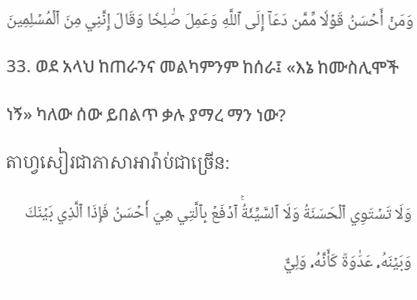وَمَنۡ أَحۡسَنُ قَوۡلٗا مِّمَّن دَعَآ إِلَى ٱللَّهِ وَعَمِلَ صَٰلِحٗا وَقَالَ إِنَّنِي مِنَ ٱلۡمُسۡلِمِينَ
33. ወደ አላህ ከጠራንና መልካምንም ከሰራ፤ «እኔ ከሙስሊሞች ነኝ» ካለው ሰው ይበልጥ ቃሉ ያማረ ማን ነው?
តាហ្វសៀរជាភាសាអារ៉ាប់ជាច្រេីន:
وَلَا تَسۡتَوِي ٱلۡحَسَنَةُ وَلَا ٱلسَّيِّئَةُۚ ٱدۡفَعۡ بِٱلَّتِي هِيَ أَحۡسَنُ فَإِذَا ٱلَّذِي بَيۡنَكَ وَبَيۡنَهُۥ عَدَٰوَةٞ كَأَنَّهُۥ وَلِيٌّ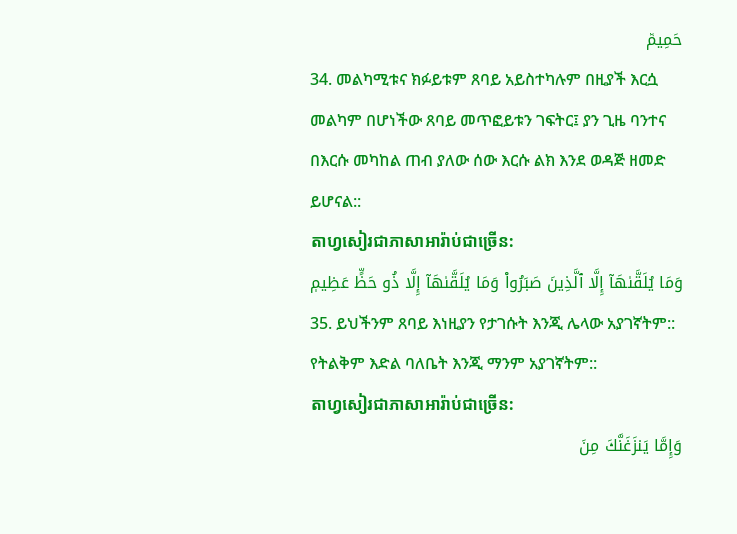حَمِيمٞ
34. መልካሚቱና ክፉይቱም ጸባይ አይስተካሉም በዚያች እርሷ መልካም በሆነችው ጸባይ መጥፎይቱን ገፍትር፤ ያን ጊዜ ባንተና በእርሱ መካከል ጠብ ያለው ሰው እርሱ ልክ እንደ ወዳጅ ዘመድ ይሆናል::
តាហ្វសៀរជាភាសាអារ៉ាប់ជាច្រេីន:
وَمَا يُلَقَّىٰهَآ إِلَّا ٱلَّذِينَ صَبَرُواْ وَمَا يُلَقَّىٰهَآ إِلَّا ذُو حَظٍّ عَظِيمٖ
35. ይህችንም ጸባይ እነዚያን የታገሱት እንጂ ሌላው አያገኛትም:: የትልቅም እድል ባለቤት እንጂ ማንም አያገኛትም::
តាហ្វសៀរជាភាសាអារ៉ាប់ជាច្រេីន:
وَإِمَّا يَنزَغَنَّكَ مِنَ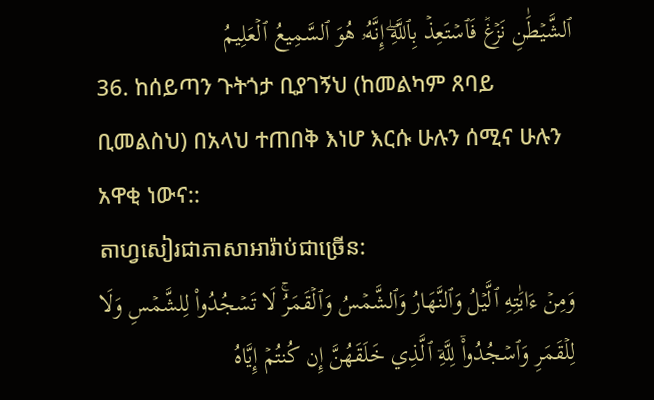ٱلشَّيۡطَٰنِ نَزۡغٞ فَٱسۡتَعِذۡ بِٱللَّهِۖ إِنَّهُۥ هُوَ ٱلسَّمِيعُ ٱلۡعَلِيمُ
36. ከሰይጣን ጉትጎታ ቢያገኝህ (ከመልካም ጸባይ ቢመልስህ) በአላህ ተጠበቅ እነሆ እርሱ ሁሉን ሰሚና ሁሉን አዋቂ ነውና::
តាហ្វសៀរជាភាសាអារ៉ាប់ជាច្រេីន:
وَمِنۡ ءَايَٰتِهِ ٱلَّيۡلُ وَٱلنَّهَارُ وَٱلشَّمۡسُ وَٱلۡقَمَرُۚ لَا تَسۡجُدُواْ لِلشَّمۡسِ وَلَا لِلۡقَمَرِ وَٱسۡجُدُواْۤ لِلَّهِۤ ٱلَّذِي خَلَقَهُنَّ إِن كُنتُمۡ إِيَّاهُ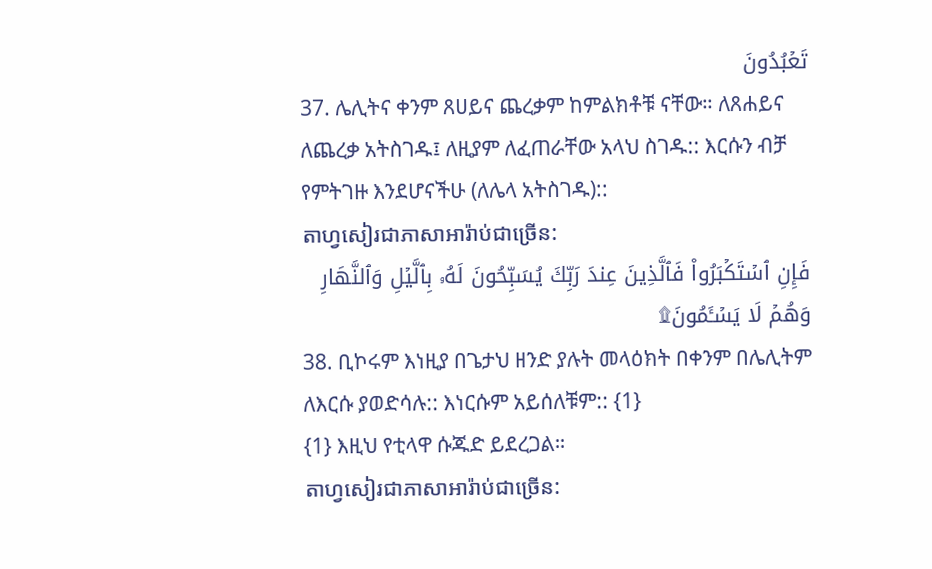تَعۡبُدُونَ
37. ሌሊትና ቀንም ጸሀይና ጨረቃም ከምልክቶቹ ናቸው። ለጸሐይና ለጨረቃ አትስገዱ፤ ለዚያም ለፈጠራቸው አላህ ስገዱ:: እርሱን ብቻ የምትገዙ እንደሆናችሁ (ለሌላ አትስገዱ)::
តាហ្វសៀរជាភាសាអារ៉ាប់ជាច្រេីន:
فَإِنِ ٱسۡتَكۡبَرُواْ فَٱلَّذِينَ عِندَ رَبِّكَ يُسَبِّحُونَ لَهُۥ بِٱلَّيۡلِ وَٱلنَّهَارِ وَهُمۡ لَا يَسۡـَٔمُونَ۩
38. ቢኮሩም እነዚያ በጌታህ ዘንድ ያሉት መላዕክት በቀንም በሌሊትም ለእርሱ ያወድሳሉ:: እነርሱም አይሰለቹም:: {1}
{1} እዚህ የቲላዋ ሱጁድ ይደረጋል።
តាហ្វសៀរជាភាសាអារ៉ាប់ជាច្រេីន: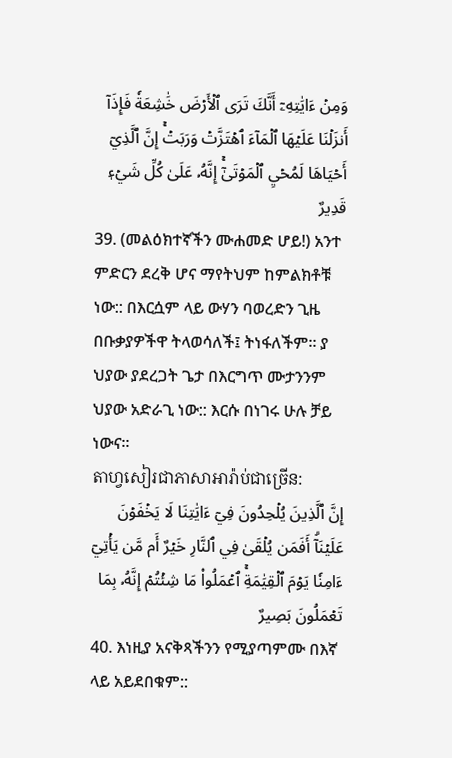وَمِنۡ ءَايَٰتِهِۦٓ أَنَّكَ تَرَى ٱلۡأَرۡضَ خَٰشِعَةٗ فَإِذَآ أَنزَلۡنَا عَلَيۡهَا ٱلۡمَآءَ ٱهۡتَزَّتۡ وَرَبَتۡۚ إِنَّ ٱلَّذِيٓ أَحۡيَاهَا لَمُحۡيِ ٱلۡمَوۡتَىٰٓۚ إِنَّهُۥ عَلَىٰ كُلِّ شَيۡءٖ قَدِيرٌ
39. (መልዕክተኛችን ሙሐመድ ሆይ!) አንተ ምድርን ደረቅ ሆና ማየትህም ከምልክቶቹ ነው:: በእርሷም ላይ ውሃን ባወረድን ጊዜ በቡቃያዎችዋ ትላወሳለች፤ ትነፋለችም። ያ ህያው ያደረጋት ጌታ በእርግጥ ሙታንንም ህያው አድራጊ ነው:: እርሱ በነገሩ ሁሉ ቻይ ነውና።
តាហ្វសៀរជាភាសាអារ៉ាប់ជាច្រេីន:
إِنَّ ٱلَّذِينَ يُلۡحِدُونَ فِيٓ ءَايَٰتِنَا لَا يَخۡفَوۡنَ عَلَيۡنَآۗ أَفَمَن يُلۡقَىٰ فِي ٱلنَّارِ خَيۡرٌ أَم مَّن يَأۡتِيٓ ءَامِنٗا يَوۡمَ ٱلۡقِيَٰمَةِۚ ٱعۡمَلُواْ مَا شِئۡتُمۡ إِنَّهُۥ بِمَا تَعۡمَلُونَ بَصِيرٌ
40. እነዚያ አናቅጻችንን የሚያጣምሙ በእኛ ላይ አይደበቁም::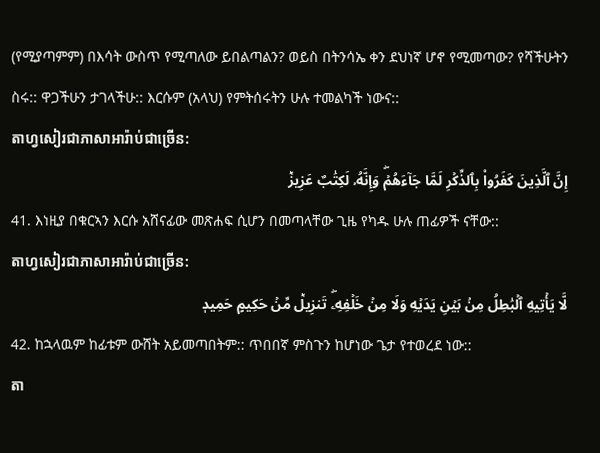(የሚያጣምም) በእሳት ውስጥ የሚጣለው ይበልጣልን? ወይስ በትንሳኤ ቀን ደህነኛ ሆኖ የሚመጣው? የሻችሁትን ስሩ:: ዋጋችሁን ታገላችሁ:: እርሱም (አላህ) የምትሰሩትን ሁሉ ተመልካች ነውና::
តាហ្វសៀរជាភាសាអារ៉ាប់ជាច្រេីន:
إِنَّ ٱلَّذِينَ كَفَرُواْ بِٱلذِّكۡرِ لَمَّا جَآءَهُمۡۖ وَإِنَّهُۥ لَكِتَٰبٌ عَزِيزٞ
41. እነዚያ በቁርኣን እርሱ አሸናፊው መጽሐፍ ሲሆን በመጣላቸው ጊዜ የካዱ ሁሉ ጠፊዎች ናቸው::
តាហ្វសៀរជាភាសាអារ៉ាប់ជាច្រេីន:
لَّا يَأۡتِيهِ ٱلۡبَٰطِلُ مِنۢ بَيۡنِ يَدَيۡهِ وَلَا مِنۡ خَلۡفِهِۦۖ تَنزِيلٞ مِّنۡ حَكِيمٍ حَمِيدٖ
42. ከኋላዉም ከፊቱም ውሸት አይመጣበትም:: ጥበበኛ ምስጉን ከሆነው ጌታ የተወረደ ነው::
តា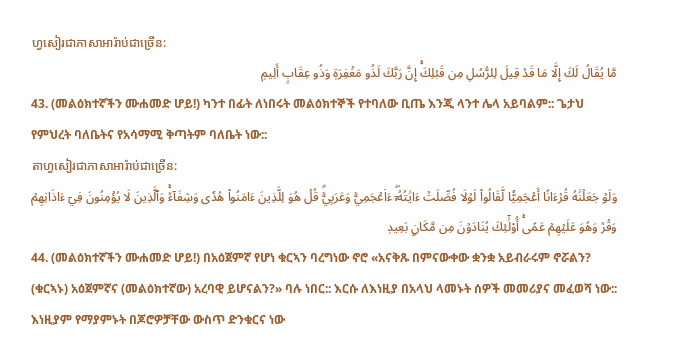ហ្វសៀរជាភាសាអារ៉ាប់ជាច្រេីន:
مَّا يُقَالُ لَكَ إِلَّا مَا قَدۡ قِيلَ لِلرُّسُلِ مِن قَبۡلِكَۚ إِنَّ رَبَّكَ لَذُو مَغۡفِرَةٖ وَذُو عِقَابٍ أَلِيمٖ
43. (መልዕክተኛችን ሙሐመድ ሆይ!) ካንተ በፊት ለነበሩት መልዕክተኞች የተባለው ቢጤ እንጂ ላንተ ሌላ አይባልም:: ጌታህ የምህረት ባለቤትና የአሳማሚ ቅጣትም ባለቤት ነው::
តាហ្វសៀរជាភាសាអារ៉ាប់ជាច្រេីន:
وَلَوۡ جَعَلۡنَٰهُ قُرۡءَانًا أَعۡجَمِيّٗا لَّقَالُواْ لَوۡلَا فُصِّلَتۡ ءَايَٰتُهُۥٓۖ ءَا۬عۡجَمِيّٞ وَعَرَبِيّٞۗ قُلۡ هُوَ لِلَّذِينَ ءَامَنُواْ هُدٗى وَشِفَآءٞۚ وَٱلَّذِينَ لَا يُؤۡمِنُونَ فِيٓ ءَاذَانِهِمۡ وَقۡرٞ وَهُوَ عَلَيۡهِمۡ عَمًىۚ أُوْلَٰٓئِكَ يُنَادَوۡنَ مِن مَّكَانِۭ بَعِيدٖ
44. (መልዕክተኛችን ሙሐመድ ሆይ!) በአዕጀምኛ የሆነ ቁርኣን ባረግነው ኖሮ «አናቅጹ በምናውቀው ቋንቋ አይብራሩም ኖሯልን? (ቁርኣኑ) አዕጀምኛና (መልዕክተኛው) አረባዊ ይሆናልን?» ባሉ ነበር:: እርሱ ለእነዚያ በአላህ ላመኑት ሰዎች መመሪያና መፈወሻ ነው:: እነዚያም የማያምኑት በጆሮዎቻቸው ውስጥ ድንቁርና ነው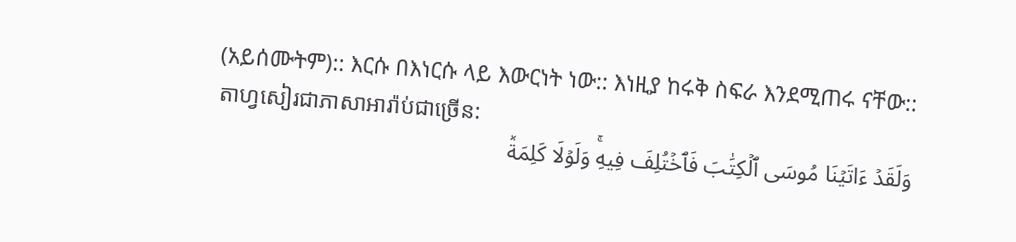(አይሰሙትም):: እርሱ በእነርሱ ላይ እውርነት ነው:: እነዚያ ከሩቅ ስፍራ እንደሚጠሩ ናቸው::
តាហ្វសៀរជាភាសាអារ៉ាប់ជាច្រេីន:
وَلَقَدۡ ءَاتَيۡنَا مُوسَى ٱلۡكِتَٰبَ فَٱخۡتُلِفَ فِيهِۚ وَلَوۡلَا كَلِمَةٞ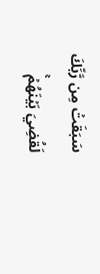سَبَقَتۡ مِن رَّبِّكَ لَقُضِيَ بَيۡنَهُمۡۚ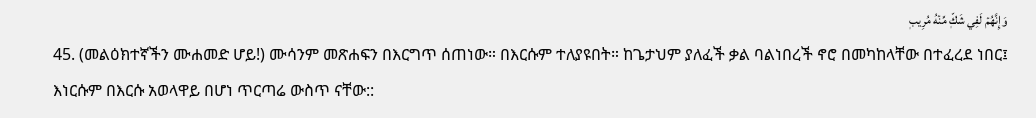وَإِنَّهُمۡ لَفِي شَكّٖ مِّنۡهُ مُرِيبٖ
45. (መልዕክተኛችን ሙሐመድ ሆይ!) ሙሳንም መጽሐፍን በእርግጥ ሰጠነው። በእርሱም ተለያዩበት። ከጌታህም ያለፈች ቃል ባልነበረች ኖሮ በመካከላቸው በተፈረደ ነበር፤ እነርሱም በእርሱ አወላዋይ በሆነ ጥርጣሬ ውስጥ ናቸው::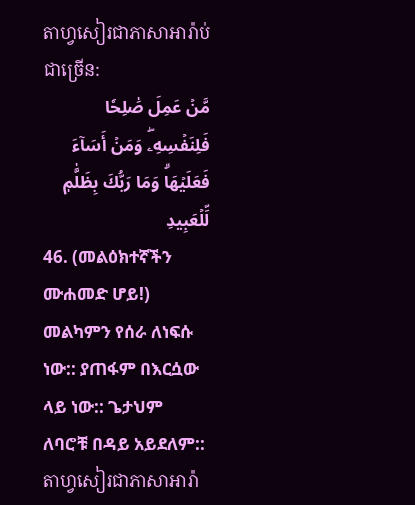តាហ្វសៀរជាភាសាអារ៉ាប់ជាច្រេីន:
مَّنۡ عَمِلَ صَٰلِحٗا فَلِنَفۡسِهِۦۖ وَمَنۡ أَسَآءَ فَعَلَيۡهَاۗ وَمَا رَبُّكَ بِظَلَّٰمٖ لِّلۡعَبِيدِ
46. (መልዕክተኛችን ሙሐመድ ሆይ!) መልካምን የሰራ ለነፍሱ ነው:: ያጠፋም በእርሷው ላይ ነው:: ጌታህም ለባሮቹ በዳይ አይደለም::
តាហ្វសៀរជាភាសាអារ៉ា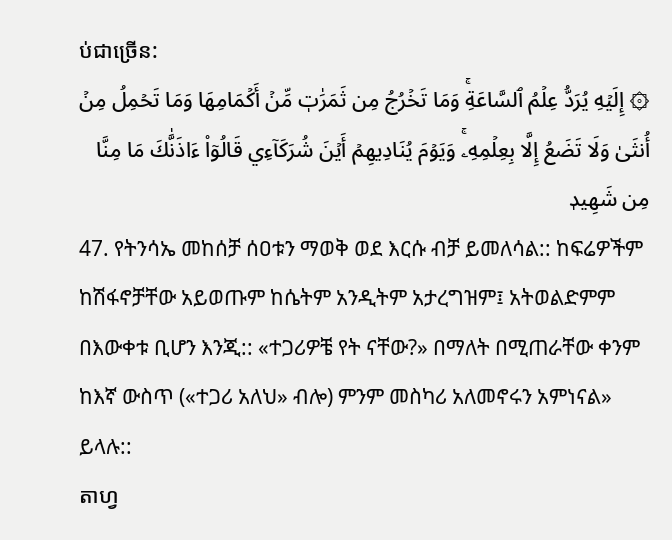ប់ជាច្រេីន:
۞ إِلَيۡهِ يُرَدُّ عِلۡمُ ٱلسَّاعَةِۚ وَمَا تَخۡرُجُ مِن ثَمَرَٰتٖ مِّنۡ أَكۡمَامِهَا وَمَا تَحۡمِلُ مِنۡ أُنثَىٰ وَلَا تَضَعُ إِلَّا بِعِلۡمِهِۦۚ وَيَوۡمَ يُنَادِيهِمۡ أَيۡنَ شُرَكَآءِي قَالُوٓاْ ءَاذَنَّٰكَ مَا مِنَّا مِن شَهِيدٖ
47. የትንሳኤ መከሰቻ ሰዐቱን ማወቅ ወደ እርሱ ብቻ ይመለሳል:: ከፍሬዎችም ከሽፋኖቻቸው አይወጡም ከሴትም አንዲትም አታረግዝም፤ አትወልድምም በእውቀቱ ቢሆን እንጂ:: «ተጋሪዎቼ የት ናቸው?» በማለት በሚጠራቸው ቀንም ከእኛ ውስጥ («ተጋሪ አለህ» ብሎ) ምንም መስካሪ አለመኖሩን አምነናል» ይላሉ::
តាហ្វ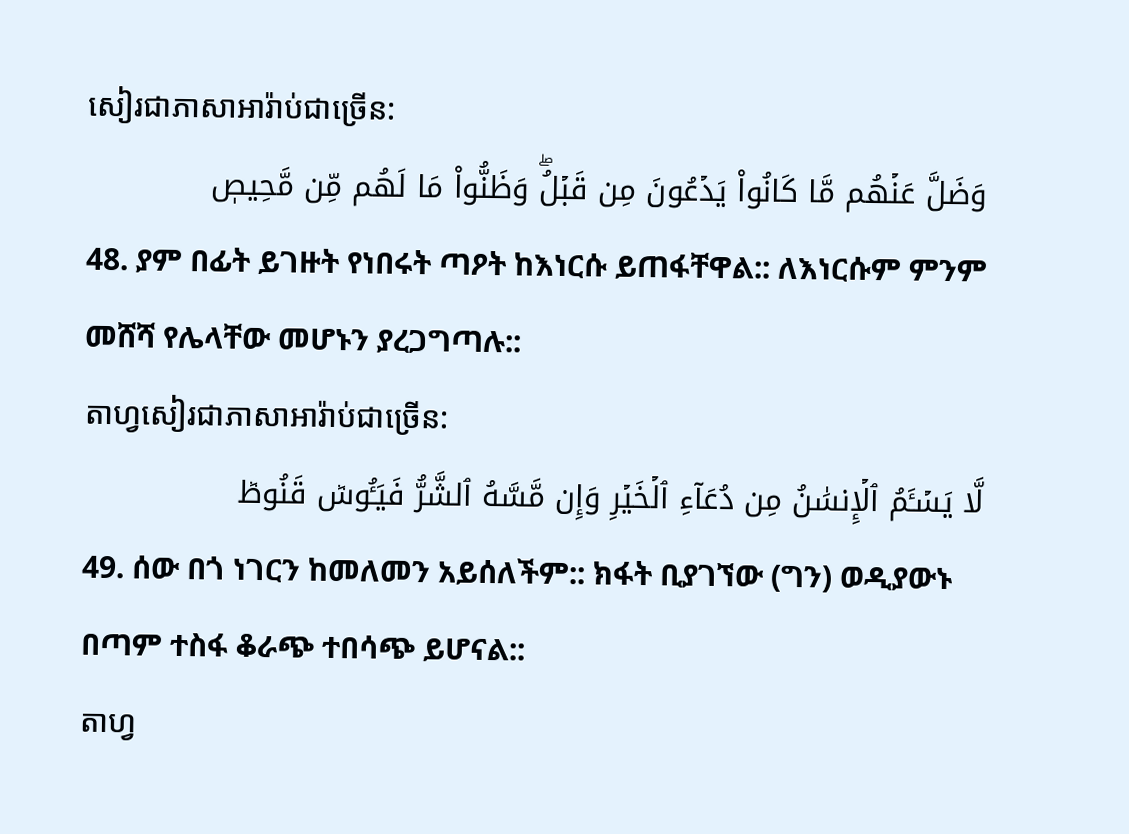សៀរជាភាសាអារ៉ាប់ជាច្រេីន:
وَضَلَّ عَنۡهُم مَّا كَانُواْ يَدۡعُونَ مِن قَبۡلُۖ وَظَنُّواْ مَا لَهُم مِّن مَّحِيصٖ
48. ያም በፊት ይገዙት የነበሩት ጣዖት ከእነርሱ ይጠፋቸዋል:: ለእነርሱም ምንም መሸሻ የሌላቸው መሆኑን ያረጋግጣሉ::
តាហ្វសៀរជាភាសាអារ៉ាប់ជាច្រេីន:
لَّا يَسۡـَٔمُ ٱلۡإِنسَٰنُ مِن دُعَآءِ ٱلۡخَيۡرِ وَإِن مَّسَّهُ ٱلشَّرُّ فَيَـُٔوسٞ قَنُوطٞ
49. ሰው በጎ ነገርን ከመለመን አይሰለችም:: ክፋት ቢያገኘው (ግን) ወዲያውኑ በጣም ተስፋ ቆራጭ ተበሳጭ ይሆናል::
តាហ្វ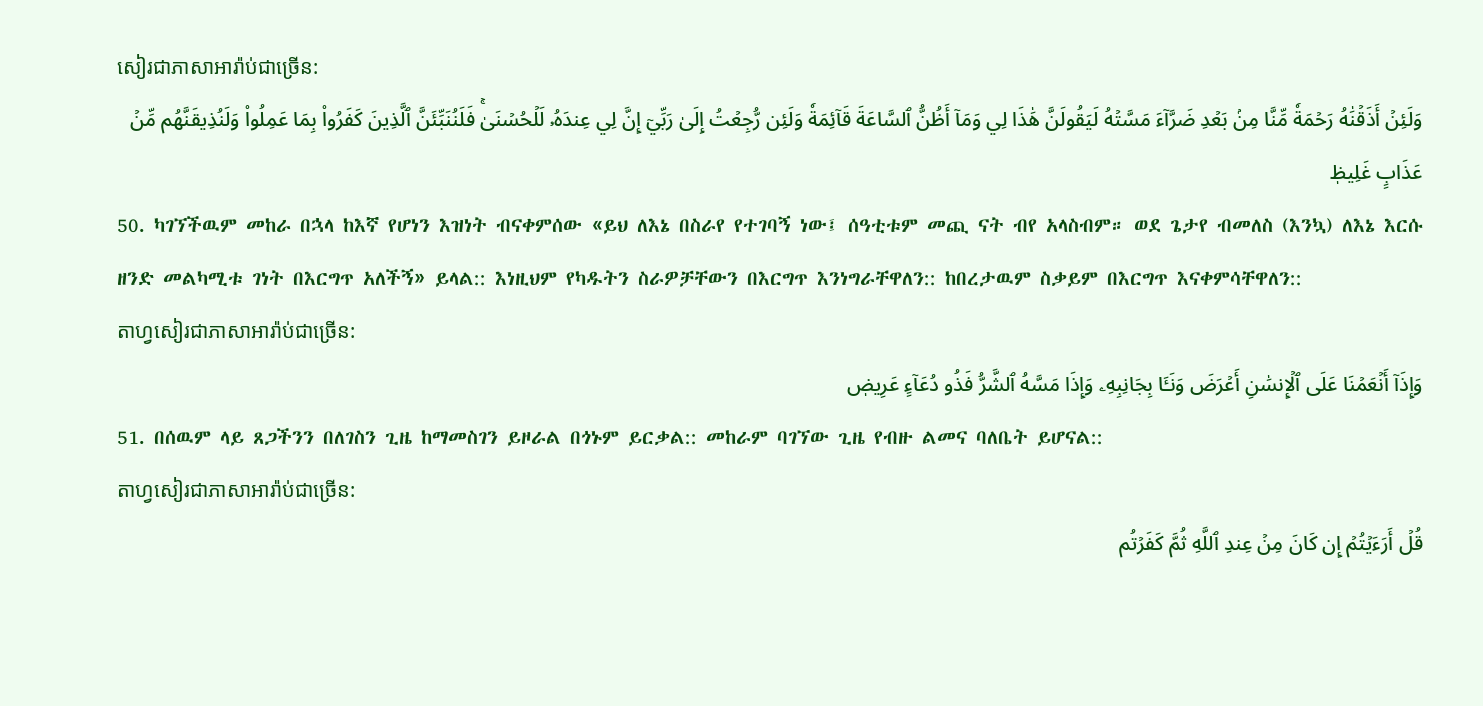សៀរជាភាសាអារ៉ាប់ជាច្រេីន:
وَلَئِنۡ أَذَقۡنَٰهُ رَحۡمَةٗ مِّنَّا مِنۢ بَعۡدِ ضَرَّآءَ مَسَّتۡهُ لَيَقُولَنَّ هَٰذَا لِي وَمَآ أَظُنُّ ٱلسَّاعَةَ قَآئِمَةٗ وَلَئِن رُّجِعۡتُ إِلَىٰ رَبِّيٓ إِنَّ لِي عِندَهُۥ لَلۡحُسۡنَىٰۚ فَلَنُنَبِّئَنَّ ٱلَّذِينَ كَفَرُواْ بِمَا عَمِلُواْ وَلَنُذِيقَنَّهُم مِّنۡ عَذَابٍ غَلِيظٖ
50. ካገኘችዉም መከራ በኋላ ከእኛ የሆነን እዝነት ብናቀምሰው «ይህ ለእኔ በስራየ የተገባኝ ነው፤ ሰዓቲቱም መጪ ናት ብየ አላስብም። ወደ ጌታየ ብመለስ (እንኳ) ለእኔ እርሱ ዘንድ መልካሚቱ ገነት በእርግጥ አለችኝ» ይላል:: እነዚህም የካዱትን ስራዎቻቸውን በእርግጥ እንነግራቸዋለን:: ከበረታዉም ስቃይም በእርግጥ እናቀምሳቸዋለን::
តាហ្វសៀរជាភាសាអារ៉ាប់ជាច្រេីន:
وَإِذَآ أَنۡعَمۡنَا عَلَى ٱلۡإِنسَٰنِ أَعۡرَضَ وَنَـَٔا بِجَانِبِهِۦ وَإِذَا مَسَّهُ ٱلشَّرُّ فَذُو دُعَآءٍ عَرِيضٖ
51. በሰዉም ላይ ጸጋችንን በለገስን ጊዜ ከማመስገን ይዞራል በጎኑም ይርቃል:: መከራም ባገኘው ጊዜ የብዙ ልመና ባለቤት ይሆናል::
តាហ្វសៀរជាភាសាអារ៉ាប់ជាច្រេីន:
قُلۡ أَرَءَيۡتُمۡ إِن كَانَ مِنۡ عِندِ ٱللَّهِ ثُمَّ كَفَرۡتُم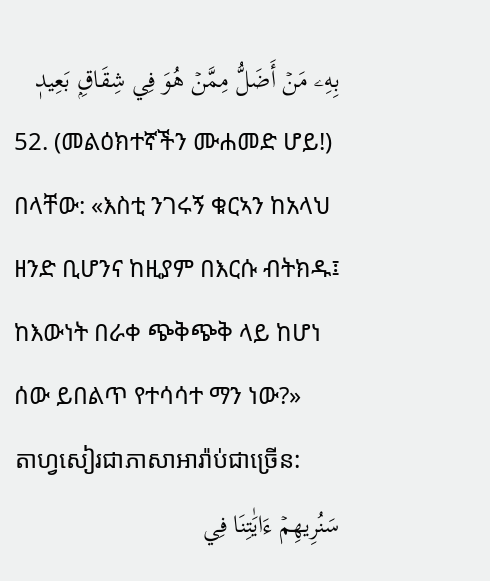بِهِۦ مَنۡ أَضَلُّ مِمَّنۡ هُوَ فِي شِقَاقِۭ بَعِيدٖ
52. (መልዕክተኛችን ሙሐመድ ሆይ!) በላቸው: «እስቲ ንገሩኝ ቁርኣን ከአላህ ዘንድ ቢሆንና ከዚያም በእርሱ ብትክዱ፤ ከእውነት በራቀ ጭቅጭቅ ላይ ከሆነ ሰው ይበልጥ የተሳሳተ ማን ነው?»
តាហ្វសៀរជាភាសាអារ៉ាប់ជាច្រេីន:
سَنُرِيهِمۡ ءَايَٰتِنَا فِي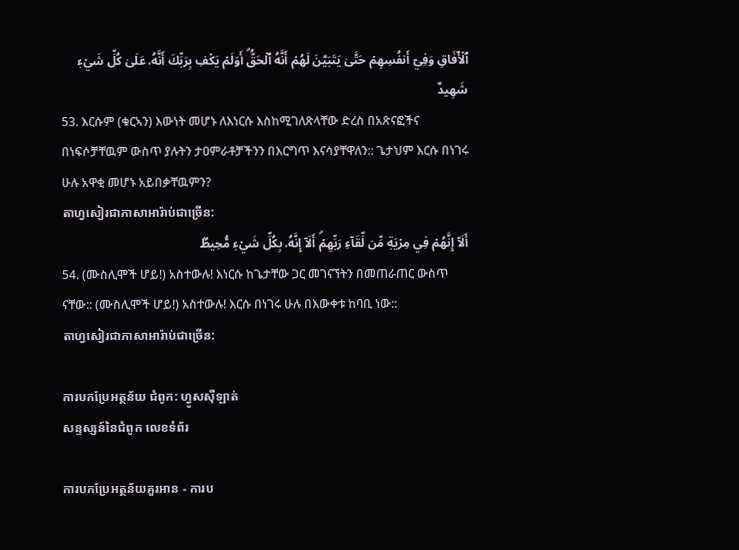ٱلۡأٓفَاقِ وَفِيٓ أَنفُسِهِمۡ حَتَّىٰ يَتَبَيَّنَ لَهُمۡ أَنَّهُ ٱلۡحَقُّۗ أَوَلَمۡ يَكۡفِ بِرَبِّكَ أَنَّهُۥ عَلَىٰ كُلِّ شَيۡءٖ شَهِيدٌ
53. እርሱም (ቁርኣን) እውነት መሆኑ ለእነርሱ እስከሚገለጽላቸው ድረስ በአጽናፎችና በነፍሶቻቸዉም ውስጥ ያሉትን ታዐምራቶቻችንን በእርግጥ እናሳያቸዋለን:: ጌታህም እርሱ በነገሩ ሁሉ አዋቂ መሆኑ አይበቃቸዉምን?
តាហ្វសៀរជាភាសាអារ៉ាប់ជាច្រេីន:
أَلَآ إِنَّهُمۡ فِي مِرۡيَةٖ مِّن لِّقَآءِ رَبِّهِمۡۗ أَلَآ إِنَّهُۥ بِكُلِّ شَيۡءٖ مُّحِيطُۢ
54. (ሙስሊሞች ሆይ!) አስተውሉ! እነርሱ ከጌታቸው ጋር መገናኘትን በመጠራጠር ውስጥ ናቸው:: (ሙስሊሞች ሆይ!) አስተውሉ! እርሱ በነገሩ ሁሉ በእውቀቱ ከባቢ ነው::
តាហ្វសៀរជាភាសាអារ៉ាប់ជាច្រេីន:

ការបកប្រែអត្ថន័យ ជំពូក: ហ្វូសស៊ីឡាត់
សន្ទស្សន៍នៃជំពូក លេខទំព័រ

ការបកប្រែអត្ថន័យគួរអាន - ការប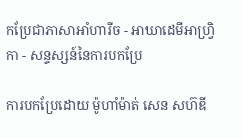កប្រែជាភាសាអាំហារីច - អាឃាដេមីអាហ្វ្រិកា - សន្ទស្សន៍នៃការបកប្រែ

ការបកប្រែដោយ ម៉ូហាំម៉ាត់ សេន សហ៊ឌី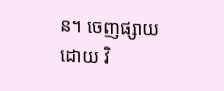ន។ ចេញផ្សាយដោយ វិ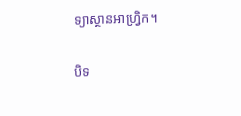ទ្យាស្ថានអាហ្វ្រិក។

បិទ